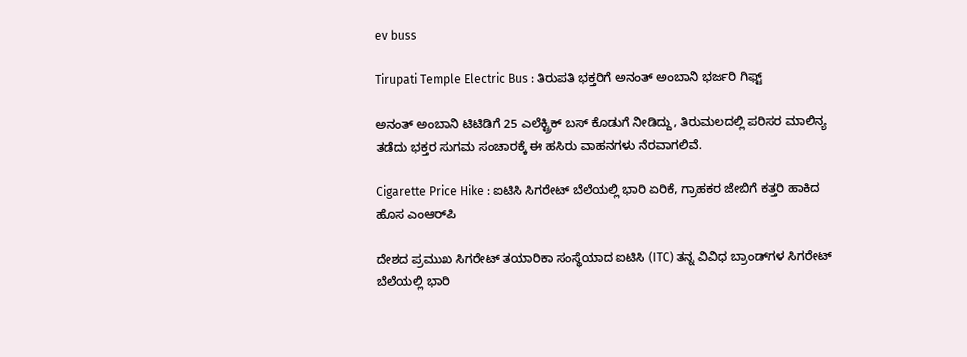ev buss

Tirupati Temple Electric Bus : ತಿರುಪತಿ ಭಕ್ತರಿಗೆ ಅನಂತ್ ಅಂಬಾನಿ ಭರ್ಜರಿ ಗಿಫ್ಟ್

ಅನಂತ್ ಅಂಬಾನಿ ಟಿಟಿಡಿಗೆ 25 ಎಲೆಕ್ಟ್ರಿಕ್ ಬಸ್‌ ಕೊಡುಗೆ ನೀಡಿದ್ದು, ತಿರುಮಲದಲ್ಲಿ ಪರಿಸರ ಮಾಲಿನ್ಯ ತಡೆದು ಭಕ್ತರ ಸುಗಮ ಸಂಚಾರಕ್ಕೆ ಈ ಹಸಿರು ವಾಹನಗಳು ನೆರವಾಗಲಿವೆ.

Cigarette Price Hike : ಐಟಿಸಿ ಸಿಗರೇಟ್ ಬೆಲೆಯಲ್ಲಿ ಭಾರಿ ಏರಿಕೆ, ಗ್ರಾಹಕರ ಜೇಬಿಗೆ ಕತ್ತರಿ ಹಾಕಿದ ಹೊಸ ಎಂಆರ್‌ಪಿ

ದೇಶದ ಪ್ರಮುಖ ಸಿಗರೇಟ್ ತಯಾರಿಕಾ ಸಂಸ್ಥೆಯಾದ ಐಟಿಸಿ (ITC) ತನ್ನ ವಿವಿಧ ಬ್ರಾಂಡ್‌ಗಳ ಸಿಗರೇಟ್ ಬೆಲೆಯಲ್ಲಿ ಭಾರಿ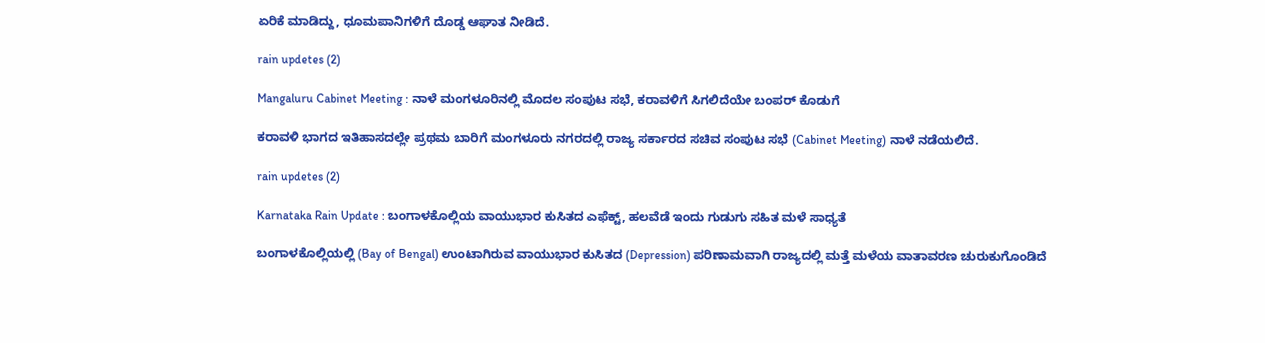ಏರಿಕೆ ಮಾಡಿದ್ದು, ಧೂಮಪಾನಿಗಳಿಗೆ ದೊಡ್ಡ ಆಘಾತ ನೀಡಿದೆ.

rain updetes (2)

Mangaluru Cabinet Meeting : ನಾಳೆ ಮಂಗಳೂರಿನಲ್ಲಿ ಮೊದಲ ಸಂಪುಟ ಸಭೆ, ಕರಾವಳಿಗೆ ಸಿಗಲಿದೆಯೇ ಬಂಪರ್ ಕೊಡುಗೆ

ಕರಾವಳಿ ಭಾಗದ ಇತಿಹಾಸದಲ್ಲೇ ಪ್ರಥಮ ಬಾರಿಗೆ ಮಂಗಳೂರು ನಗರದಲ್ಲಿ ರಾಜ್ಯ ಸರ್ಕಾರದ ಸಚಿವ ಸಂಪುಟ ಸಭೆ (Cabinet Meeting) ನಾಳೆ ನಡೆಯಲಿದೆ.

rain updetes (2)

Karnataka Rain Update : ಬಂಗಾಳಕೊಲ್ಲಿಯ ವಾಯುಭಾರ ಕುಸಿತದ ಎಫೆಕ್ಟ್, ಹಲವೆಡೆ ಇಂದು ಗುಡುಗು ಸಹಿತ ಮಳೆ ಸಾಧ್ಯತೆ

ಬಂಗಾಳಕೊಲ್ಲಿಯಲ್ಲಿ (Bay of Bengal) ಉಂಟಾಗಿರುವ ವಾಯುಭಾರ ಕುಸಿತದ (Depression) ಪರಿಣಾಮವಾಗಿ ರಾಜ್ಯದಲ್ಲಿ ಮತ್ತೆ ಮಳೆಯ ವಾತಾವರಣ ಚುರುಕುಗೊಂಡಿದೆ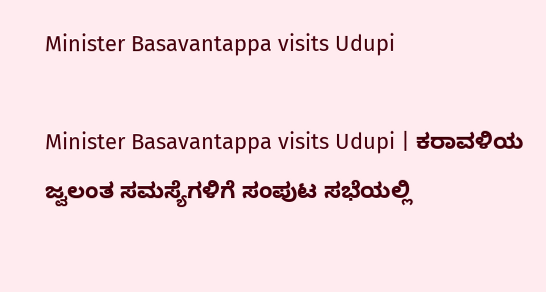Minister Basavantappa visits Udupi

Minister Basavantappa visits Udupi | ಕರಾವಳಿಯ ಜ್ವಲಂತ ಸಮಸ್ಯೆಗಳಿಗೆ ಸಂಪುಟ ಸಭೆಯಲ್ಲಿ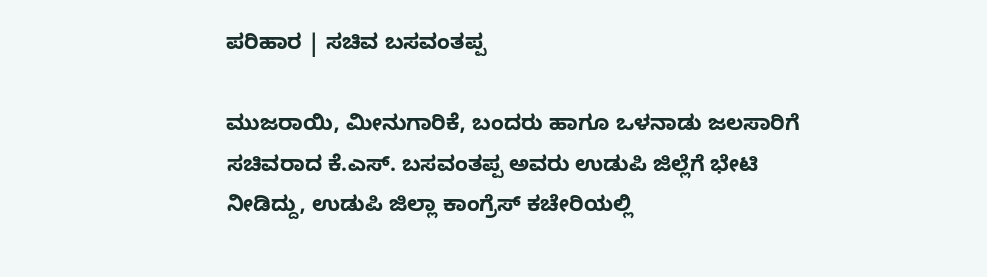ಪರಿಹಾರ | ಸಚಿವ ಬಸವಂತಪ್ಪ

ಮುಜರಾಯಿ, ಮೀನುಗಾರಿಕೆ, ಬಂದರು ಹಾಗೂ ಒಳನಾಡು ಜಲಸಾರಿಗೆ ಸಚಿವರಾದ ಕೆ.ಎಸ್. ಬಸವಂತಪ್ಪ ಅವರು ಉಡುಪಿ ಜಿಲ್ಲೆಗೆ ಭೇಟಿ ನೀಡಿದ್ದು, ಉಡುಪಿ ಜಿಲ್ಲಾ ಕಾಂಗ್ರೆಸ್ ಕಚೇರಿಯಲ್ಲಿ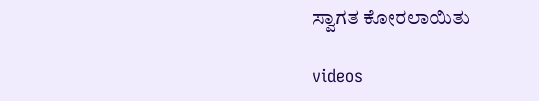ಸ್ವಾಗತ ಕೋರಲಾಯಿತು

videos